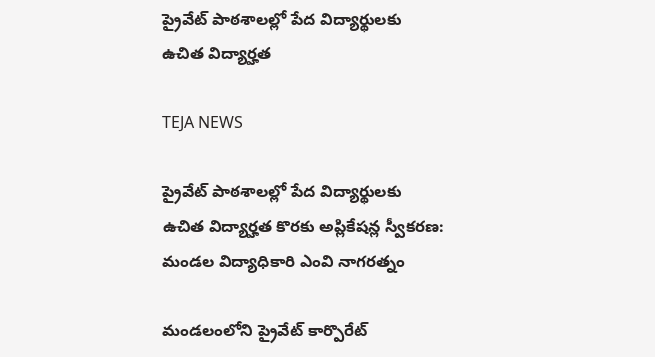ప్రైవేట్ పాఠశాలల్లో పేద విద్యార్థులకు ఉచిత విద్యార్హత

TEJA NEWS

ప్రైవేట్ పాఠశాలల్లో పేద విద్యార్థులకు ఉచిత విద్యార్హత కొరకు అప్లికేషన్ల స్వీకరణ: మండల విద్యాధికారి ఎంవి నాగరత్నం

మండలంలోని ప్రైవేట్ కార్పొరేట్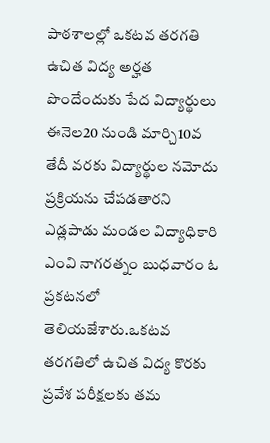పాఠశాలల్లో ఒకటవ తరగతి ఉచిత విద్య అర్హత పొందేందుకు పేద విద్యార్థులు ఈనెల20 నుండి మార్చి10వ తేదీ వరకు విద్యార్థుల నమోదు ప్రక్రియను చేపడతారని ఎడ్లపాడు మండల విద్యాధికారి ఎంవి నాగరత్నం బుధవారం ఓ ప్రకటనలో తెలియజేశారు.ఒకటవ తరగతిలో ఉచిత విద్య కొరకు ప్రవేశ పరీక్షలకు తమ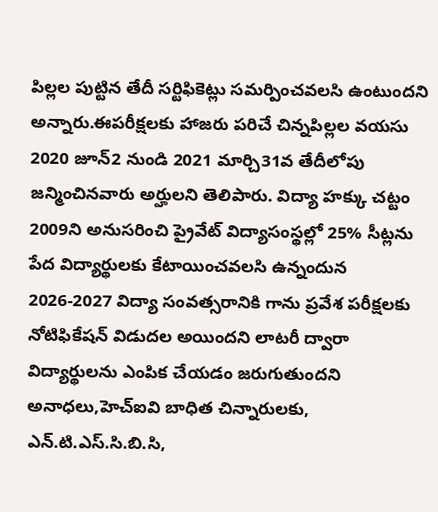పిల్లల పుట్టిన తేదీ సర్టిఫికెట్లు సమర్పించవలసి ఉంటుందని అన్నారు.ఈపరీక్షలకు హాజరు పరిచే చిన్నపిల్లల వయసు 2020 జూన్2 నుండి 2021 మార్చి31వ తేదీలోపు జన్మించినవారు అర్హులని తెలిపారు. విద్యా హక్కు చట్టం 2009ని అనుసరించి ప్రైవేట్ విద్యాసంస్థల్లో 25% సీట్లను పేద విద్యార్థులకు కేటాయించవలసి ఉన్నందున 2026-2027 విద్యా సంవత్సరానికి గాను ప్రవేశ పరీక్షలకు నోటిఫికేషన్ విడుదల అయిందని లాటరీ ద్వారా విద్యార్థులను ఎంపిక చేయడం జరుగుతుందని అనాధలు,హెచ్ఐవి బాధిత చిన్నారులకు, ఎన్.టి.ఎస్.సి.బి.సి,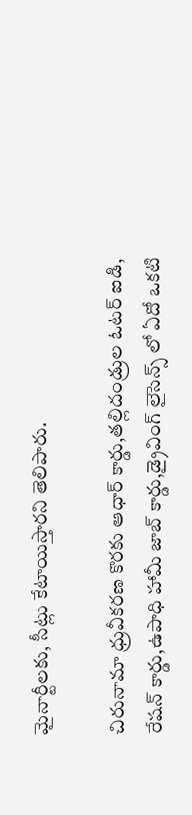మైనార్టీలకు, సీట్లు కేటాయిస్తారని తెలిపారు.

చిరునామా ధ్రువీకరణ కొరకు ఆధార్ కార్డు,తల్లిదండ్రుల ఓటర్ ఐడి, రేషన్ కార్డు,ఉపాధి హామీ జాబ్ కార్డు,డ్రైవింగ్ లైసెన్స్ లో ఏదో ఒకటి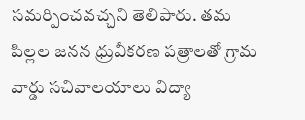సమర్పించవచ్చని తెలిపారు. తమ పిల్లల జనన ధ్రువీకరణ పత్రాలతో గ్రామ వార్డు సచివాలయాలు విద్యా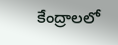కేంద్రాలలో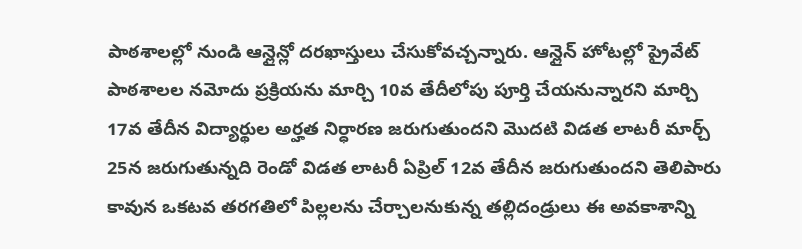పాఠశాలల్లో నుండి ఆన్లైన్లో దరఖాస్తులు చేసుకోవచ్చన్నారు. ఆన్లైన్ హోటల్లో ప్రైవేట్ పాఠశాలల నమోదు ప్రక్రియను మార్చి 10వ తేదీలోపు పూర్తి చేయనున్నారని మార్చి 17వ తేదీన విద్యార్థుల అర్హత నిర్ధారణ జరుగుతుందని మొదటి విడత లాటరీ మార్చ్ 25న జరుగుతున్నది రెండో విడత లాటరీ ఏప్రిల్ 12వ తేదీన జరుగుతుందని తెలిపారు కావున ఒకటవ తరగతిలో పిల్లలను చేర్చాలనుకున్న తల్లిదండ్రులు ఈ అవకాశాన్ని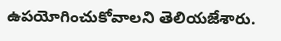ఉపయోగించుకోవాలని తెలియజేశారు.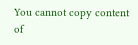You cannot copy content of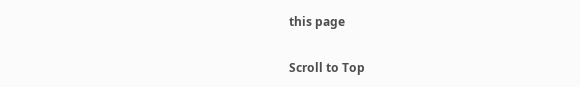this page

Scroll to Top